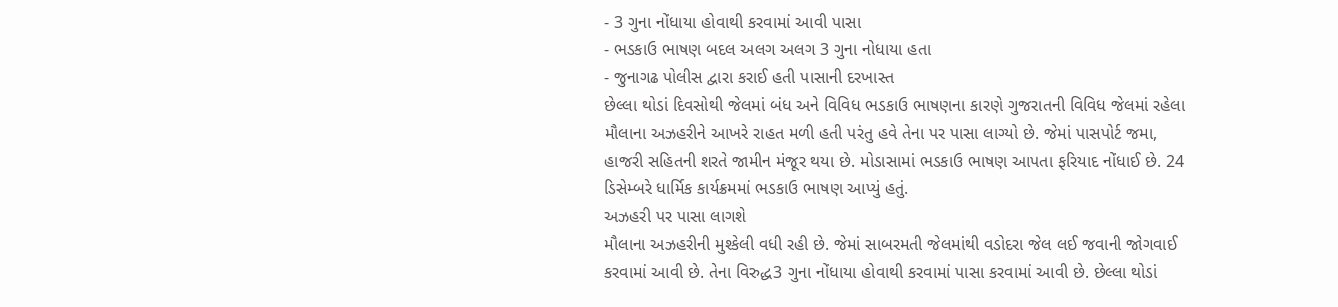- 3 ગુના નોંધાયા હોવાથી કરવામાં આવી પાસા
- ભડકાઉ ભાષણ બદલ અલગ અલગ 3 ગુના નોધાયા હતા
- જુનાગઢ પોલીસ દ્વારા કરાઈ હતી પાસાની દરખાસ્ત
છેલ્લા થોડાં દિવસોથી જેલમાં બંધ અને વિવિધ ભડકાઉ ભાષણના કારણે ગુજરાતની વિવિધ જેલમાં રહેલા મૌલાના અઝહરીને આખરે રાહત મળી હતી પરંતુ હવે તેના પર પાસા લાગ્યો છે. જેમાં પાસપોર્ટ જમા, હાજરી સહિતની શરતે જામીન મંજૂર થયા છે. મોડાસામાં ભડકાઉ ભાષણ આપતા ફરિયાદ નોંધાઈ છે. 24 ડિસેમ્બરે ધાર્મિક કાર્યક્રમમાં ભડકાઉ ભાષણ આપ્યું હતું.
અઝહરી પર પાસા લાગશે
મૌલાના અઝહરીની મુશ્કેલી વધી રહી છે. જેમાં સાબરમતી જેલમાંથી વડોદરા જેલ લઈ જવાની જોગવાઈ કરવામાં આવી છે. તેના વિરુદ્ધ3 ગુના નોંધાયા હોવાથી કરવામાં પાસા કરવામાં આવી છે. છેલ્લા થોડાં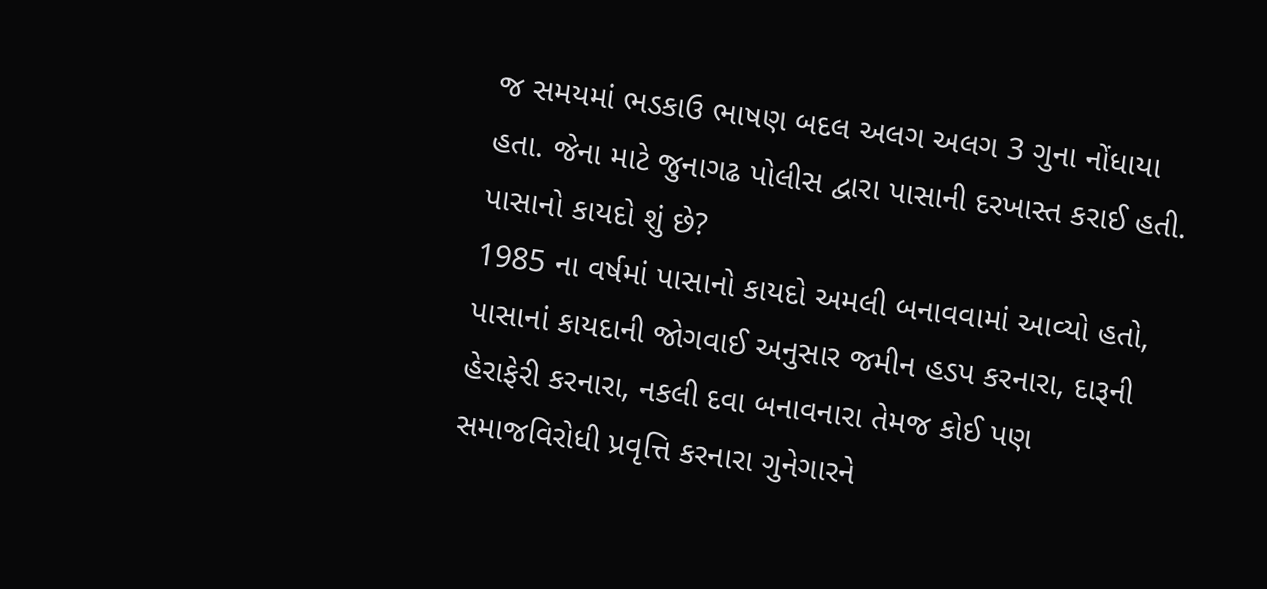જ સમયમાં ભડકાઉ ભાષણ બદલ અલગ અલગ 3 ગુના નોંધાયા હતા. જેના માટે જુનાગઢ પોલીસ દ્વારા પાસાની દરખાસ્ત કરાઈ હતી.
પાસાનો કાયદો શું છે?
1985 ના વર્ષમાં પાસાનો કાયદો અમલી બનાવવામાં આવ્યો હતો, પાસાનાં કાયદાની જોગવાઈ અનુસાર જમીન હડપ કરનારા, દારૂની હેરાફેરી કરનારા, નકલી દવા બનાવનારા તેમજ કોઈ પણ સમાજવિરોધી પ્રવૃત્તિ કરનારા ગુનેગારને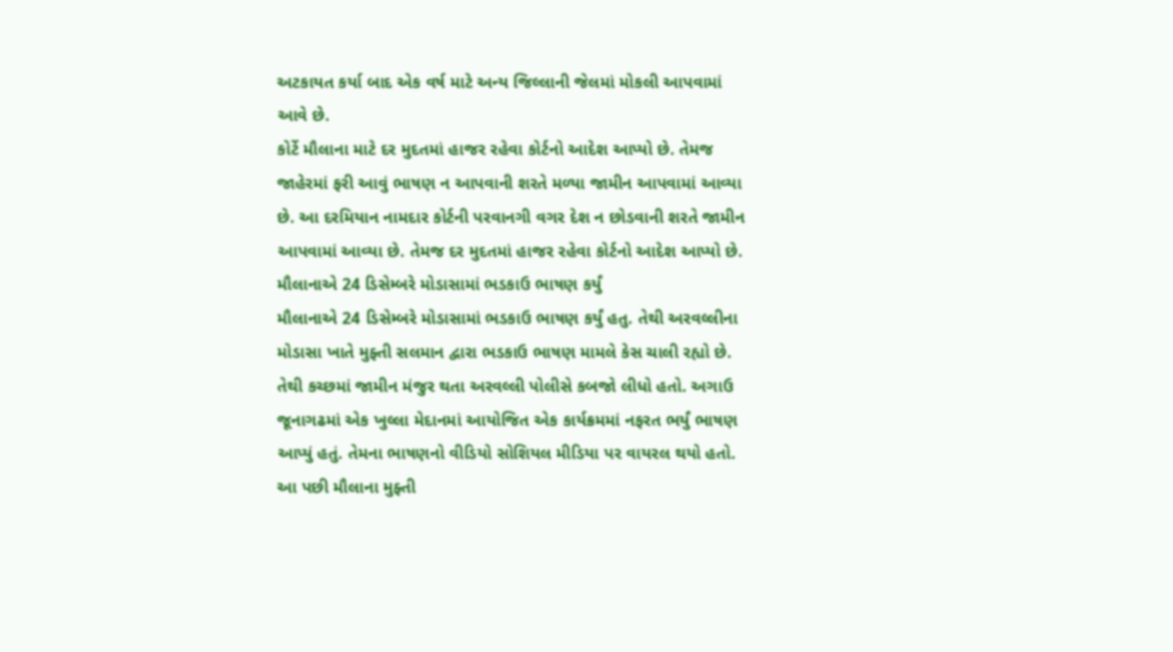અટકાયત કર્યા બાદ એક વર્ષ માટે અન્ય જિલ્લાની જેલમાં મોકલી આપવામાં આવે છે.
કોર્ટે મૌલાના માટે દર મુદતમાં હાજર રહેવા કોર્ટનો આદેશ આપ્યો છે. તેમજ જાહેરમાં ફરી આવું ભાષણ ન આપવાની શરતે મળ્યા જામીન આપવામાં આવ્યા છે. આ દરમિયાન નામદાર કોર્ટની પરવાનગી વગર દેશ ન છોડવાની શરતે જામીન આપવામાં આવ્યા છે. તેમજ દર મુદતમાં હાજર રહેવા કોર્ટનો આદેશ આપ્યો છે.
મૌલાનાએ 24 ડિસેમ્બરે મોડાસામાં ભડકાઉ ભાષણ કર્યું
મૌલાનાએ 24 ડિસેમ્બરે મોડાસામાં ભડકાઉ ભાષણ કર્યું હતુ. તેથી અરવલ્લીના મોડાસા ખાતે મુફ્તી સલમાન દ્વારા ભડકાઉ ભાષણ મામલે કેસ ચાલી રહ્યો છે. તેથી કચ્છમાં જામીન મંજુર થતા અરવલ્લી પોલીસે કબજો લીધો હતો. અગાઉ જૂનાગઢમાં એક ખુલ્લા મેદાનમાં આયોજિત એક કાર્યક્રમમાં નફરત ભર્યું ભાષણ આપ્યું હતું. તેમના ભાષણનો વીડિયો સોશિયલ મીડિયા પર વાયરલ થયો હતો. આ પછી મૌલાના મુફ્તી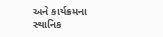અને કાર્યક્રમના સ્થાનિક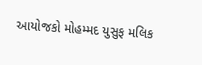આયોજકો મોહમ્મદ યુસુફ મલિક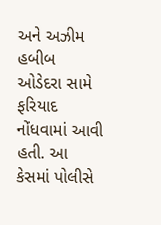અને અઝીમ હબીબ ઓડેદરા સામે ફરિયાદ નોંધવામાં આવી હતી. આ કેસમાં પોલીસે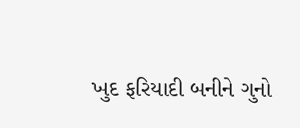ખુદ ફરિયાદી બનીને ગુનો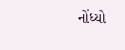નોંધ્યો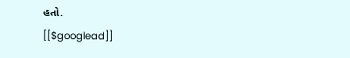હતો.
[[$googlead]]